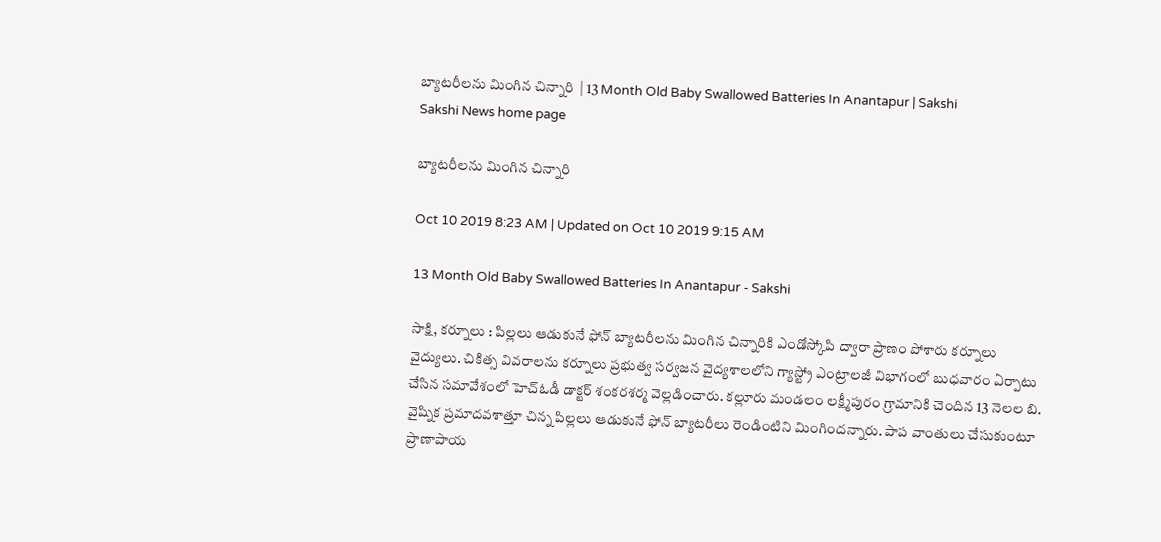బ్యాటరీలను మింగిన చిన్నారి  | 13 Month Old Baby Swallowed Batteries In Anantapur | Sakshi
Sakshi News home page

బ్యాటరీలను మింగిన చిన్నారి

Oct 10 2019 8:23 AM | Updated on Oct 10 2019 9:15 AM

13 Month Old Baby Swallowed Batteries In Anantapur - Sakshi

సాక్షి, కర్నూలు : పిల్లలు ఆడుకునే ఫోన్‌ బ్యాటరీలను మింగిన చిన్నారికి ఎండోస్కోపి ద్వారా ప్రాణం పోశారు కర్నూలు వైద్యులు. చికిత్స వివరాలను కర్నూలు ప్రభుత్వ సర్వజన వైద్యశాలలోని గ్యాస్ట్రో ఎంట్రాలజీ విభాగంలో బుధవారం ఏర్పాటు చేసిన సమావేశంలో హెచ్‌ఓడీ డాక్టర్‌ శంకరశర్మ వెల్లడించారు. కల్లూరు మండలం లక్ష్మీపురం గ్రామానికి చెందిన 13 నెలల బి. వైష్నిక ప్రమాదవశాత్తూ చిన్న పిల్లలు ఆడుకునే ఫోన్‌ బ్యాటరీలు రెండింటిని మింగిందన్నారు. పాప వాంతులు చేసుకుంటూ ప్రాణాపాయ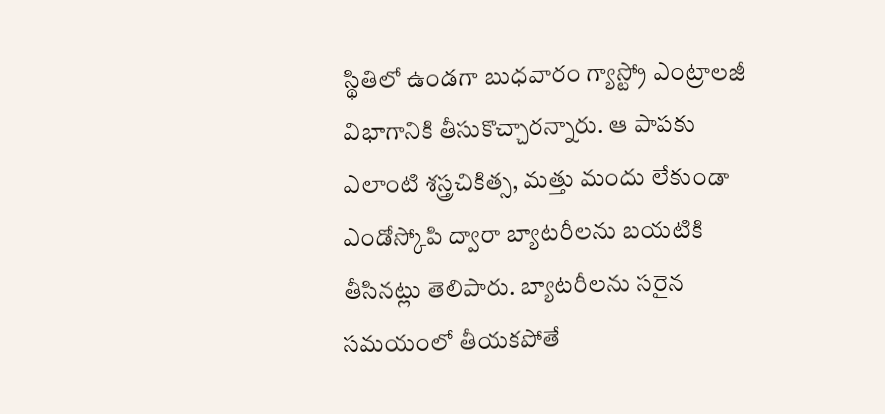స్థితిలో ఉండగా బుధవారం గ్యాస్ట్రో ఎంట్రాలజీ విభాగానికి తీసుకొచ్చారన్నారు. ఆ పాపకు ఎలాంటి శస్త్రచికిత్స, మత్తు మందు లేకుండా ఎండోస్కోపి ద్వారా బ్యాటరీలను బయటికి తీసినట్లు తెలిపారు. బ్యాటరీలను సరైన సమయంలో తీయకపోతే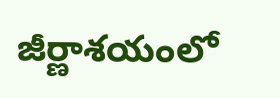జీర్ణాశయంలో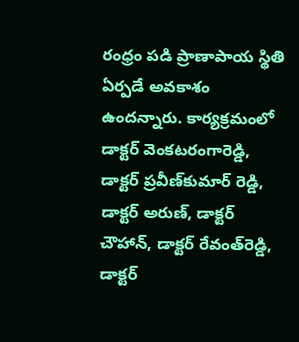రంధ్రం పడి ప్రాణాపాయ స్థితి ఏర్పడే అవకాశం ఉందన్నారు. కార్యక్రమంలో డాక్టర్‌ వెంకటరంగారెడ్డి, డాక్టర్‌ ప్రవీణ్‌కుమార్‌ రెడ్డి, డాక్టర్‌ అరుణ్, డాక్టర్‌ చౌహాన్, డాక్టర్‌ రేవంత్‌రెడ్డి, డాక్టర్‌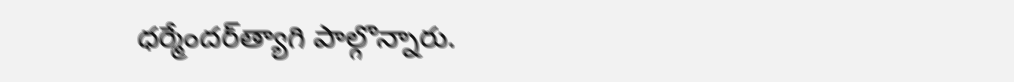ధర్మేందర్‌త్యాగి పాల్గొన్నారు.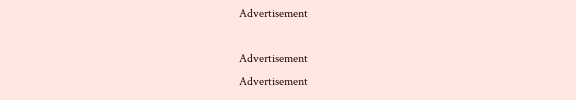Advertisement

Advertisement
Advertisement